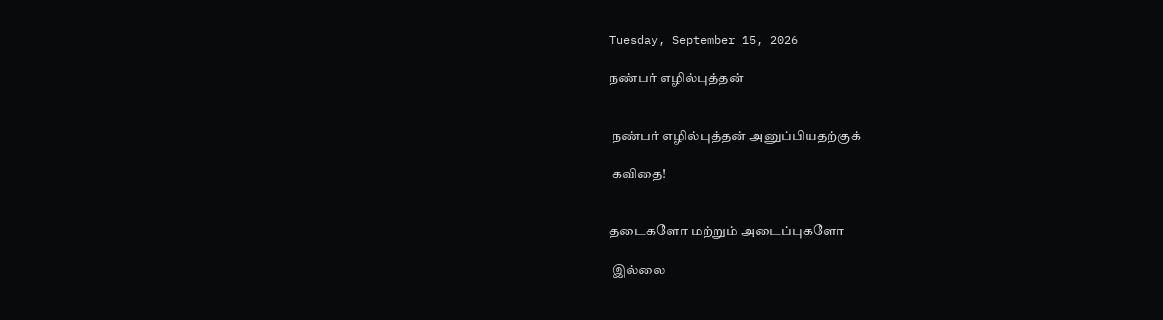Tuesday, September 15, 2026

நண்பர் எழில்புத்தன்


 நண்பர் எழில்புத்தன் அனுப்பியதற்குக்

 கவிதை!


தடைகளோ மற்றும் அடைப்புகளோ

 இல்லை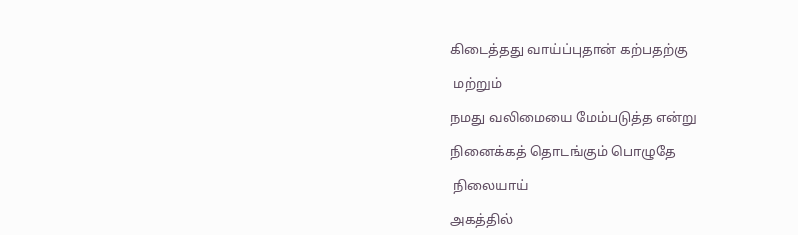கிடைத்தது வாய்ப்புதான் கற்பதற்கு

 மற்றும்

நமது வலிமையை மேம்படுத்த என்று

நினைக்கத் தொடங்கும் பொழுதே

 நிலையாய்

அகத்தில்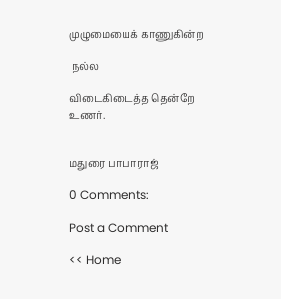முழுமையைக் காணுகின்ற

 நல்ல

விடைகிடைத்த தென்றே உணர்.


மதுரை பாபாராஜ்

0 Comments:

Post a Comment

<< Home